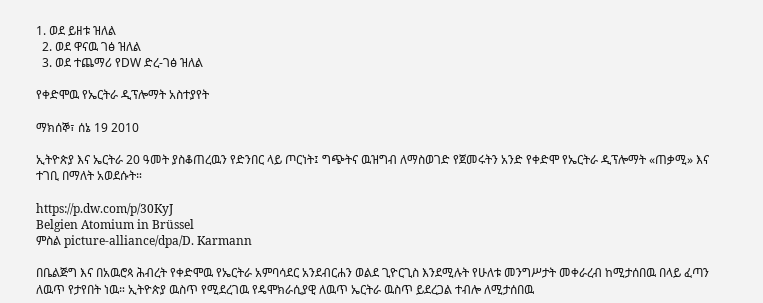1. ወደ ይዘቱ ዝለል
  2. ወደ ዋናዉ ገፅ ዝለል
  3. ወደ ተጨማሪ የDW ድረ-ገፅ ዝለል

የቀድሞዉ የኤርትራ ዲፕሎማት አስተያየት

ማክሰኞ፣ ሰኔ 19 2010

ኢትዮጵያ እና ኤርትራ 20 ዓመት ያስቆጠረዉን የድንበር ላይ ጦርነት፤ ግጭትና ዉዝግብ ለማስወገድ የጀመሩትን አንድ የቀድሞ የኤርትራ ዲፕሎማት «ጠቃሚ» እና ተገቢ በማለት አወደሱት።

https://p.dw.com/p/30KyJ
Belgien Atomium in Brüssel
ምስል picture-alliance/dpa/D. Karmann

በቤልጅግ እና በአዉሮጳ ሕብረት የቀድሞዉ የኤርትራ አምባሳደር አንደብርሐን ወልደ ጊዮርጊስ እንደሚሉት የሁለቱ መንግሥታት መቀራረብ ከሚታሰበዉ በላይ ፈጣን ለዉጥ የታየበት ነዉ። ኢትዮጵያ ዉስጥ የሚደረገዉ የዴሞክራሲያዊ ለዉጥ ኤርትራ ዉስጥ ይደረጋል ተብሎ ለሚታሰበዉ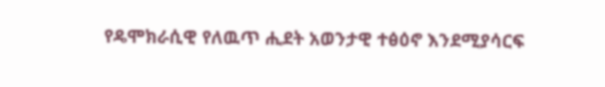የዴሞክራሲዊ የለዉጥ ሒደት አወንታዊ ተፅዕኖ እንደሚያሳርፍ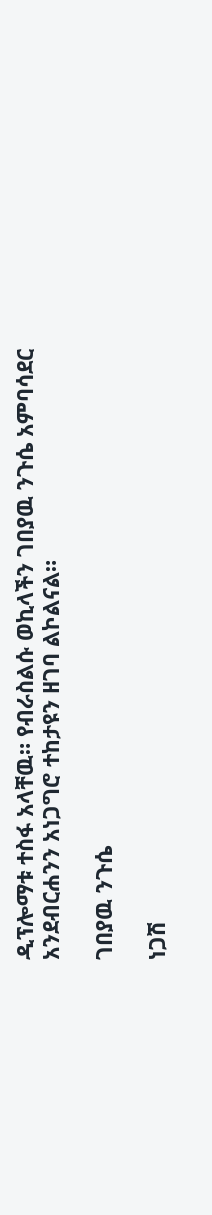ዲፕሎማቱ ተስፋ አላቸዉ። የብራስልሱ ወኪላችን ገበያዉ ንጉሴ አምባሳደር አንደብርሐንን አነጋግሮ ተከታዩን ዘገባ ልኮልናል።

ገበያዉ ንጉሴ

ነጋሽ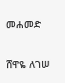መሐመድ

ሸዋዬ ለገሠ